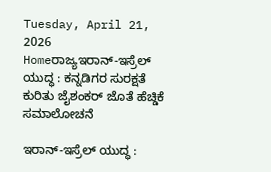Tuesday, April 21, 2026
Homeರಾಜ್ಯಇರಾನ್‌-ಇಸ್ರೆಲ್‌ ಯುದ್ಧ : ಕನ್ನಡಿಗರ ಸುರಕ್ಷತೆ ಕುರಿತು ಜೈಶಂಕರ್‌ ಜೊತೆ ಹೆಚ್ಡಿಕೆ ಸಮಾಲೋಚನೆ

ಇರಾನ್‌-ಇಸ್ರೆಲ್‌ ಯುದ್ಧ :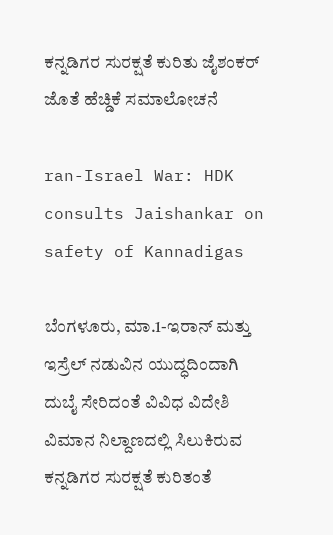ಕನ್ನಡಿಗರ ಸುರಕ್ಷತೆ ಕುರಿತು ಜೈಶಂಕರ್‌ ಜೊತೆ ಹೆಚ್ಡಿಕೆ ಸಮಾಲೋಚನೆ

ran-Israel War: HDK consults Jaishankar on safety of Kannadigas

ಬೆಂಗಳೂರು, ಮಾ.1-ಇರಾನ್‌ ಮತ್ತು ಇಸ್ರೆಲ್‌ ನಡುವಿನ ಯುದ್ಧದಿಂದಾಗಿ ದುಬೈ ಸೇರಿದಂತೆ ವಿವಿಧ ವಿದೇಶಿ ವಿಮಾನ ನಿಲ್ದಾಣದಲ್ಲಿ ಸಿಲುಕಿರುವ ಕನ್ನಡಿಗರ ಸುರಕ್ಷತೆ ಕುರಿತಂತೆ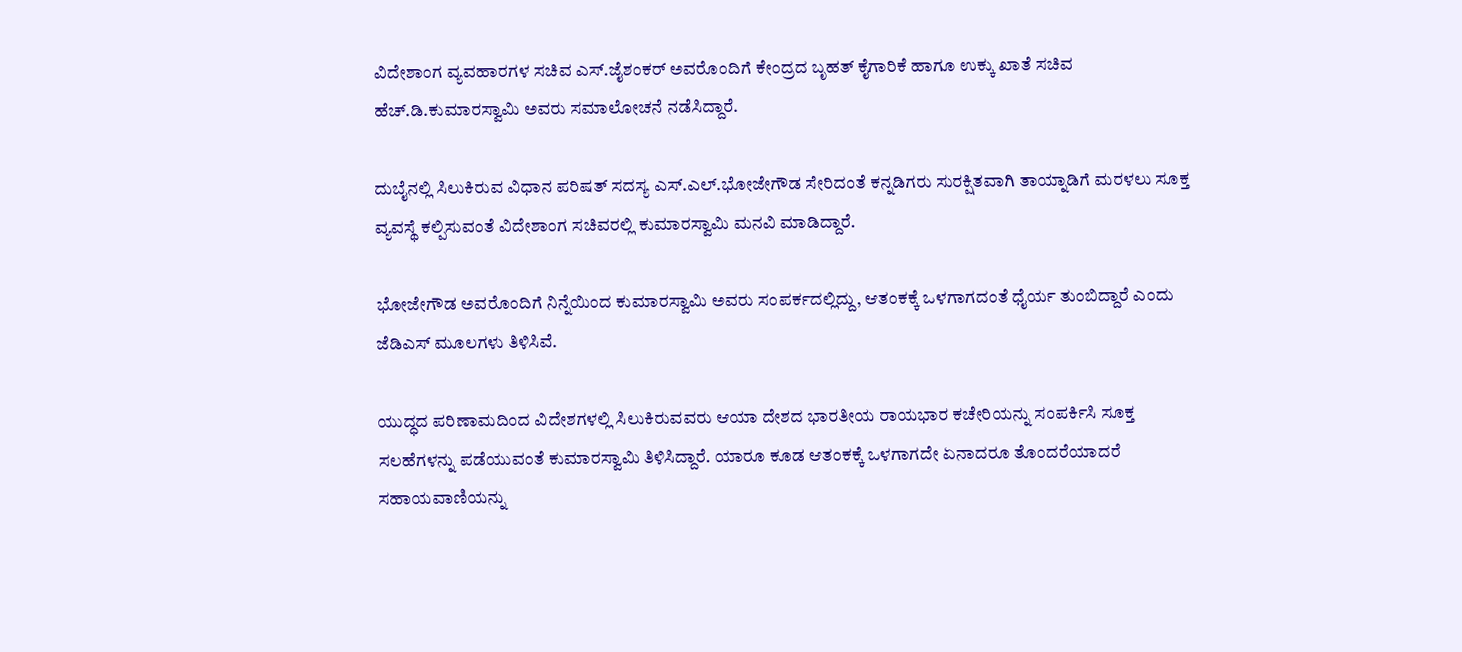ವಿದೇಶಾಂಗ ವ್ಯವಹಾರಗಳ ಸಚಿವ ಎಸ್‌‍.ಜೈಶಂಕರ್‌ ಅವರೊಂದಿಗೆ ಕೇಂದ್ರದ ಬೃಹತ್‌ ಕೈಗಾರಿಕೆ ಹಾಗೂ ಉಕ್ಕು ಖಾತೆ ಸಚಿವ ಹೆಚ್‌.ಡಿ.ಕುಮಾರಸ್ವಾಮಿ ಅವರು ಸಮಾಲೋಚನೆ ನಡೆಸಿದ್ದಾರೆ.

ದುಬೈನಲ್ಲಿ ಸಿಲುಕಿರುವ ವಿಧಾನ ಪರಿಷತ್‌ ಸದಸ್ಯ ಎಸ್‌‍.ಎಲ್‌.ಭೋಜೇಗೌಡ ಸೇರಿದಂತೆ ಕನ್ನಡಿಗರು ಸುರಕ್ಷಿತವಾಗಿ ತಾಯ್ನಾಡಿಗೆ ಮರಳಲು ಸೂಕ್ತ ವ್ಯವಸ್ಥೆ ಕಲ್ಪಿಸುವಂತೆ ವಿದೇಶಾಂಗ ಸಚಿವರಲ್ಲಿ ಕುಮಾರಸ್ವಾಮಿ ಮನವಿ ಮಾಡಿದ್ದಾರೆ.

ಭೋಜೇಗೌಡ ಅವರೊಂದಿಗೆ ನಿನ್ನೆಯಿಂದ ಕುಮಾರಸ್ವಾಮಿ ಅವರು ಸಂಪರ್ಕದಲ್ಲಿದ್ದು, ಆತಂಕಕ್ಕೆ ಒಳಗಾಗದಂತೆ ಧೈರ್ಯ ತುಂಬಿದ್ದಾರೆ ಎಂದು ಜೆಡಿಎಸ್‌‍ ಮೂಲಗಳು ತಿಳಿಸಿವೆ.

ಯುದ್ಧದ ಪರಿಣಾಮದಿಂದ ವಿದೇಶಗಳಲ್ಲಿ ಸಿಲುಕಿರುವವರು ಆಯಾ ದೇಶದ ಭಾರತೀಯ ರಾಯಭಾರ ಕಚೇರಿಯನ್ನು ಸಂಪರ್ಕಿಸಿ ಸೂಕ್ತ ಸಲಹೆಗಳನ್ನು ಪಡೆಯುವಂತೆ ಕುಮಾರಸ್ವಾಮಿ ತಿಳಿಸಿದ್ದಾರೆ. ಯಾರೂ ಕೂಡ ಆತಂಕಕ್ಕೆ ಒಳಗಾಗದೇ ಏನಾದರೂ ತೊಂದರೆಯಾದರೆ ಸಹಾಯವಾಣಿಯನ್ನು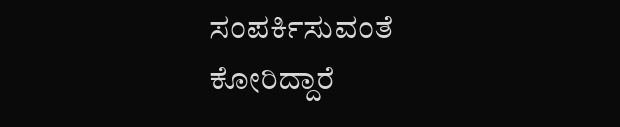ಸಂಪರ್ಕಿಸುವಂತೆ ಕೋರಿದ್ದಾರೆ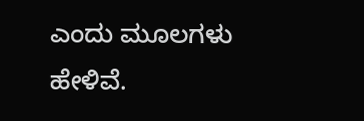ಎಂದು ಮೂಲಗಳು ಹೇಳಿವೆ.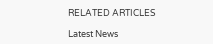RELATED ARTICLES

Latest News